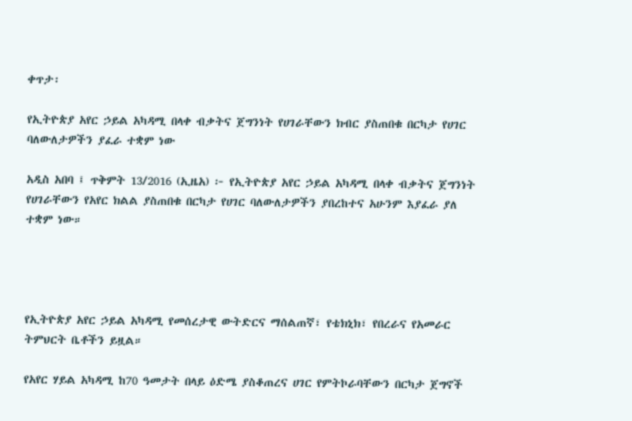ቀጥታ፡

የኢትዮጵያ አየር ኃይል አካዳሚ በላቀ ብቃትና ጀግንነት የሀገራቸውን ክብር ያስጠበቁ በርካታ የሀገር ባለውለታዎችን ያፈራ ተቋም ነው

አዲስ አበባ ፤ ጥቅምት 13/2016 (ኢዜአ) ፦ የኢትዮጵያ አየር ኃይል አካዳሚ በላቀ ብቃትና ጀግንነት የሀገራቸውን የአየር ክልል ያስጠበቁ በርካታ የሀገር ባለውለታዎችን ያበረከተና አሁንም እያፈራ ያለ ተቋም ነው።




የኢትዮጵያ አየር ኃይል አካዳሚ የመሰረታዊ ውትድርና ማሰልጠኛ፣ የቴክኒክ፣ የበረራና የአመራር ትምህርት ቤቶችን ይዟል።

የአየር ሃይል አካዳሚ ከ70 ዓመታት በላይ ዕድሜ ያስቆጠረና ሀገር የምትኮራባቸውን በርካታ ጀግኖች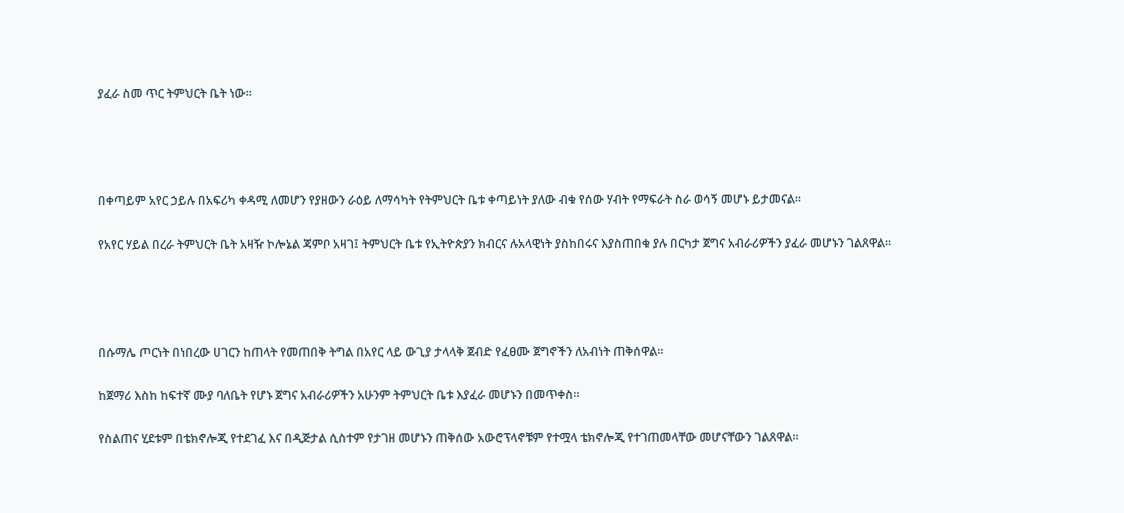ያፈራ ስመ ጥር ትምህርት ቤት ነው፡፡




በቀጣይም አየር ኃይሉ በአፍሪካ ቀዳሚ ለመሆን የያዘውን ራዕይ ለማሳካት የትምህርት ቤቱ ቀጣይነት ያለው ብቁ የሰው ሃብት የማፍራት ስራ ወሳኝ መሆኑ ይታመናል።

የአየር ሃይል በረራ ትምህርት ቤት አዛዥ ኮሎኔል ጃምቦ አዛገ፤ ትምህርት ቤቱ የኢትዮጵያን ክብርና ሉአላዊነት ያስከበሩና እያስጠበቁ ያሉ በርካታ ጀግና አብራሪዎችን ያፈራ መሆኑን ገልጸዋል።




በሱማሌ ጦርነት በነበረው ሀገርን ከጠላት የመጠበቅ ትግል በአየር ላይ ውጊያ ታላላቅ ጀብድ የፈፀሙ ጀግኖችን ለአብነት ጠቅሰዋል።

ከጀማሪ እስከ ከፍተኛ ሙያ ባለቤት የሆኑ ጀግና አብራሪዎችን አሁንም ትምህርት ቤቱ እያፈራ መሆኑን በመጥቀስ፡፡

የስልጠና ሂደቱም በቴክኖሎጂ የተደገፈ እና በዲጅታል ሲስተም የታገዘ መሆኑን ጠቅሰው አውሮፕላኖቹም የተሟላ ቴክኖሎጂ የተገጠመላቸው መሆናቸውን ገልጸዋል፡፡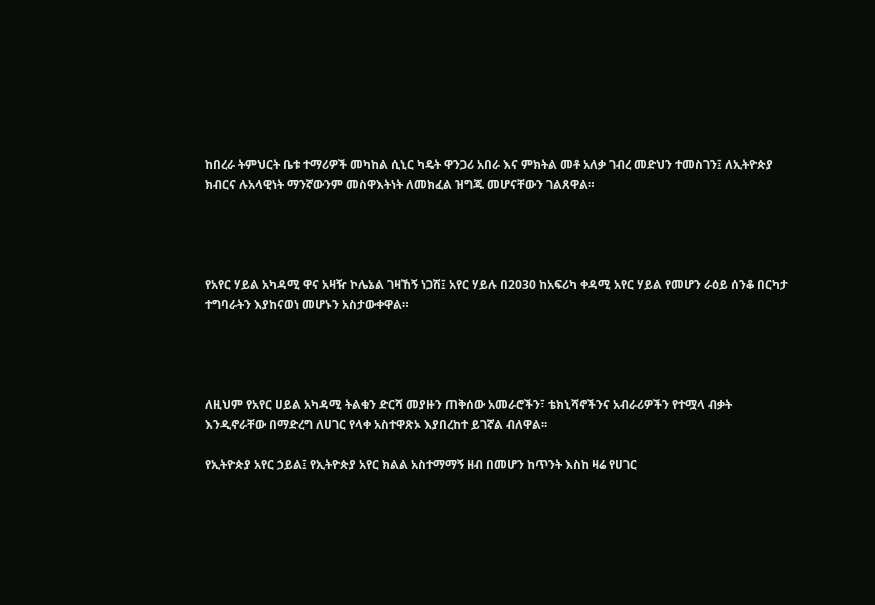ከበረራ ትምህርት ቤቱ ተማሪዎች መካከል ሲኒር ካዴት ዋንጋሪ አበራ እና ምክትል መቶ አለቃ ገብረ መድህን ተመስገን፤ ለኢትዮጵያ ክብርና ሉአላዊነት ማንኛውንም መስዋእትነት ለመክፈል ዝግጁ መሆናቸውን ገልጸዋል።




የአየር ሃይል አካዳሚ ዋና አዛዥ ኮሌኔል ገዛኸኝ ነጋሽ፤ አየር ሃይሉ በ2030 ከአፍሪካ ቀዳሚ አየር ሃይል የመሆን ራዕይ ሰንቆ በርካታ ተግባራትን እያከናወነ መሆኑን አስታውቀዋል።




ለዚህም የአየር ሀይል አካዳሚ ትልቁን ድርሻ መያዙን ጠቅሰው አመራሮችን፣ ቴክኒሻኖችንና አብራሪዎችን የተሟላ ብቃት እንዲኖራቸው በማድረግ ለሀገር የላቀ አስተዋጽኦ እያበረከተ ይገኛል ብለዋል፡፡

የኢትዮጵያ አየር ኃይል፤ የኢትዮጵያ አየር ክልል አስተማማኝ ዘብ በመሆን ከጥንት እስከ ዛሬ የሀገር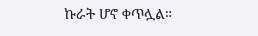ኩራት ሆኖ ቀጥሏል።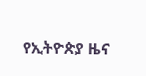የኢትዮጵያ ዜና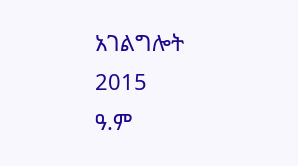አገልግሎት
2015
ዓ.ም